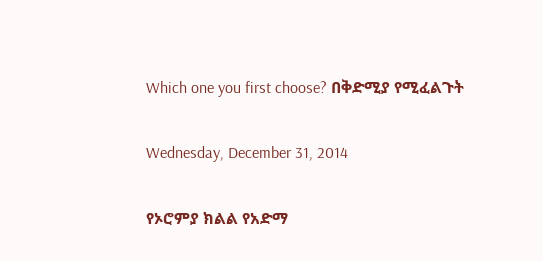Which one you first choose? በቅድሚያ የሚፈልጉት

Wednesday, December 31, 2014

የኦሮምያ ክልል የአድማ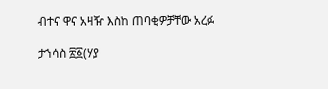ብተና ዋና አዛዥ እስከ ጠባቂዎቻቸው አረፉ

ታኀሳስ ፳፩(ሃያ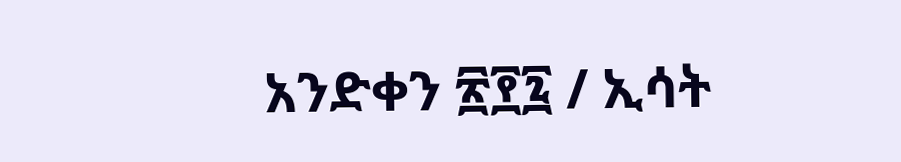አንድቀን ፳፻፯ / ኢሳት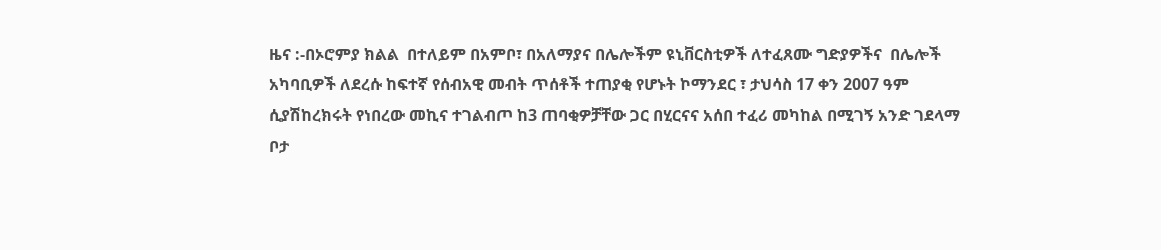ዜና :-በኦሮምያ ክልል  በተለይም በአምቦ፣ በአለማያና በሌሎችም ዩኒቨርስቲዎች ለተፈጸሙ ግድያዎችና  በሌሎች  አካባቢዎች ለደረሱ ከፍተኛ የሰብአዊ መብት ጥሰቶች ተጠያቂ የሆኑት ኮማንደር ፣ ታህሳስ 17 ቀን 2007 ዓም ሲያሽከረክሩት የነበረው መኪና ተገልብጦ ከ3 ጠባቂዎቻቸው ጋር በሂርናና አሰበ ተፈሪ መካከል በሚገኝ አንድ ገደላማ ቦታ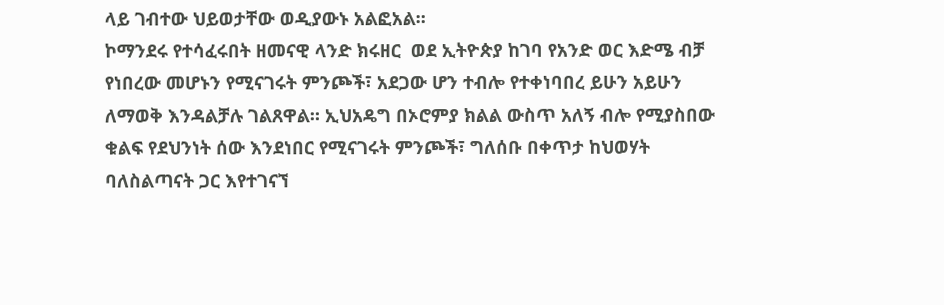ላይ ገብተው ህይወታቸው ወዲያውኑ አልፎአል።
ኮማንደሩ የተሳፈሩበት ዘመናዊ ላንድ ክሩዘር  ወደ ኢትዮጵያ ከገባ የአንድ ወር እድሜ ብቻ የነበረው መሆኑን የሚናገሩት ምንጮች፣ አደጋው ሆን ተብሎ የተቀነባበረ ይሁን አይሁን ለማወቅ እንዳልቻሉ ገልጸዋል። ኢህአዴግ በኦሮምያ ክልል ውስጥ አለኝ ብሎ የሚያስበው ቁልፍ የደህንነት ሰው እንደነበር የሚናገሩት ምንጮች፣ ግለሰቡ በቀጥታ ከህወሃት ባለስልጣናት ጋር እየተገናኘ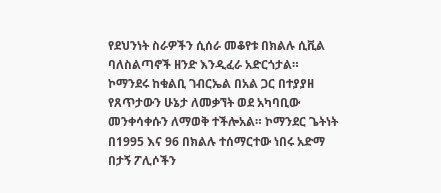የደህንነት ስራዎችን ሲሰራ መቆየቱ በክልሉ ሲቪል ባለስልጣኖች ዘንድ እንዲፈራ አድርጎታል።
ኮማንደሩ ከቁልቢ ገብርኤል በአል ጋር በተያያዘ የጸጥታውን ሁኔታ ለመቃኘት ወደ አካባቢው መንቀሳቀሱን ለማወቅ ተችሎአል። ኮማንደር ጌትነት በ1995 እና 96 በክልሉ ተሰማርተው ነበሩ አድማ በታኝ ፖሊሶችን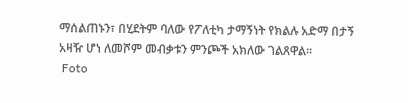ማሰልጠኑን፣ በሂደትም ባለው የፖለቲካ ታማኝነት የክልሉ አድማ በታኝ አዛዥ ሆነ ለመሾም መብቃቱን ምንጮች አክለው ገልጸዋል።
 Foto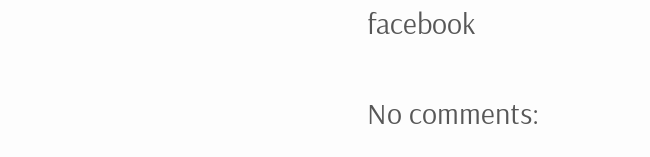facebook

No comments: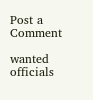Post a Comment

wanted officials